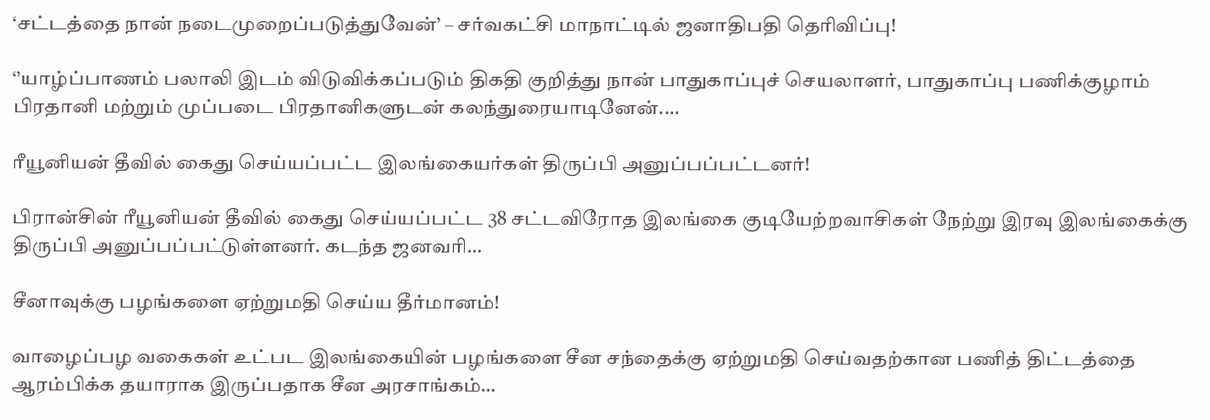‘சட்டத்தை நான் நடைமுறைப்படுத்துவேன்’ – சர்வகட்சி மாநாட்டில் ஜனாதிபதி தெரிவிப்பு!

‘’யாழ்ப்பாணம் பலாலி இடம் விடுவிக்கப்படும் திகதி குறித்து நான் பாதுகாப்புச் செயலாளர், பாதுகாப்பு பணிக்குழாம் பிரதானி மற்றும் முப்படை பிரதானிகளுடன் கலந்துரையாடினேன்.…

ரீயூனியன் தீவில் கைது செய்யப்பட்ட இலங்கையர்கள் திருப்பி அனுப்பப்பட்டனர்!

பிரான்சின் ரீயூனியன் தீவில் கைது செய்யப்பட்ட 38 சட்டவிரோத இலங்கை குடியேற்றவாசிகள் நேற்று இரவு இலங்கைக்கு திருப்பி அனுப்பப்பட்டுள்ளனர். கடந்த ஜனவரி…

சீனாவுக்கு பழங்களை ஏற்றுமதி செய்ய தீர்மானம்!

வாழைப்பழ வகைகள் உட்பட இலங்கையின் பழங்களை சீன சந்தைக்கு ஏற்றுமதி செய்வதற்கான பணித் திட்டத்தை ஆரம்பிக்க தயாராக இருப்பதாக சீன அரசாங்கம்…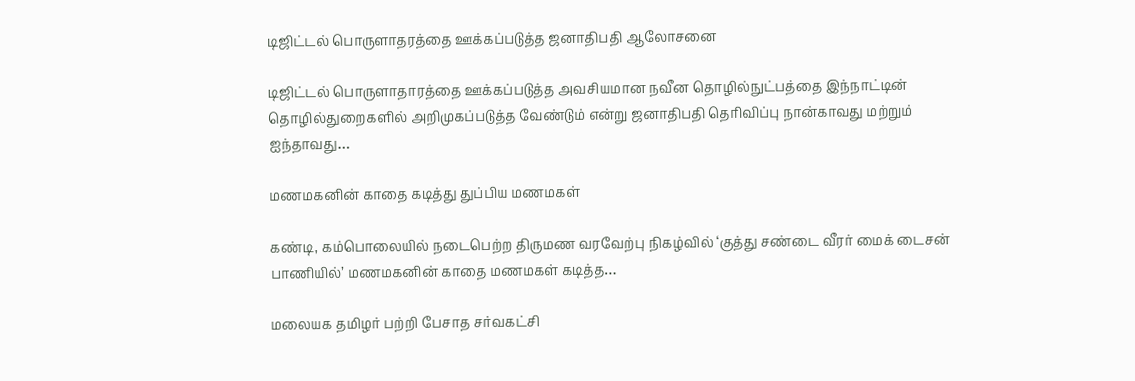டிஜிட்டல் பொருளாதரத்தை ஊக்கப்படுத்த ஜனாதிபதி ஆலோசனை

டிஜிட்டல் பொருளாதாரத்தை ஊக்கப்படுத்த அவசியமான நவீன தொழில்நுட்பத்தை இந்நாட்டின் தொழில்துறைகளில் அறிமுகப்படுத்த வேண்டும் என்று ஜனாதிபதி தெரிவிப்பு நான்காவது மற்றும் ஐந்தாவது…

மணமகனின் காதை கடித்து துப்பிய மணமகள்

கண்டி, கம்பொலையில் நடைபெற்ற திருமண வரவேற்பு நிகழ்வில் ‘குத்து சண்டை வீரர் மைக் டைசன் பாணியில்’ மணமகனின் காதை மணமகள் கடித்த…

மலையக தமிழர் பற்றி பேசாத சர்வகட்சி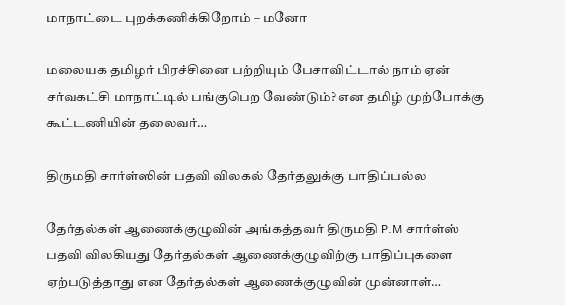மாநாட்டை புறக்கணிக்கிறோம் – மனோ

மலையக தமிழர் பிரச்சினை பற்றியும் பேசாவிட்டால் நாம் ஏன் சர்வகட்சி மாநாட்டில் பங்குபெற வேண்டும்? என தமிழ் முற்போக்கு கூட்டணியின் தலைவர்…

திருமதி சார்ள்ஸின் பதவி விலகல் தேர்தலுக்கு பாதிப்பல்ல

தேர்தல்கள் ஆணைக்குழுவின் அங்கத்தவர் திருமதி P.M சார்ள்ஸ் பதவி விலகியது தேர்தல்கள் ஆணைக்குழுவிற்கு பாதிப்புகளை ஏற்படுத்தாது என தேர்தல்கள் ஆணைக்குழுவின் முன்னாள்…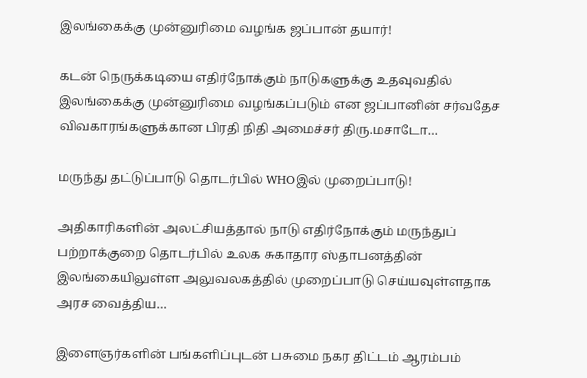இலங்கைக்கு முன்னுரிமை வழங்க ஜப்பான் தயார்!

கடன் நெருக்கடியை எதிர்நோக்கும் நாடுகளுக்கு உதவுவதில் இலங்கைக்கு முன்னுரிமை வழங்கப்படும் என ஜப்பானின் சர்வதேச விவகாரங்களுக்கான பிரதி நிதி அமைச்சர் திரு.மசாடோ…

மருந்து தட்டுப்பாடு தொடர்பில் WHOஇல் முறைப்பாடு!

அதிகாரிகளின் அலட்சியத்தால் நாடு எதிர்நோக்கும் மருந்துப் பற்றாக்குறை தொடர்பில் உலக சுகாதார ஸ்தாபனத்தின் இலங்கையிலுள்ள அலுவலகத்தில் முறைப்பாடு செய்யவுள்ளதாக அரச வைத்திய…

இளைஞர்களின் பங்களிப்புடன் பசுமை நகர திட்டம் ஆரம்பம்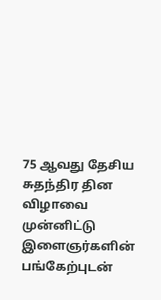75 ஆவது தேசிய சுதந்திர தின விழாவை முன்னிட்டு இளைஞர்களின் பங்கேற்புடன்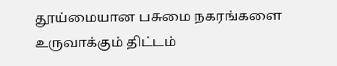தூய்மையான பசுமை நகரங்களை உருவாக்கும் திட்டம்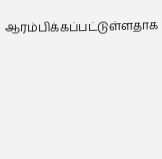ஆரம்பிக்கப்பட்டுள்ளதாக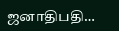ஜனாதிபதி…